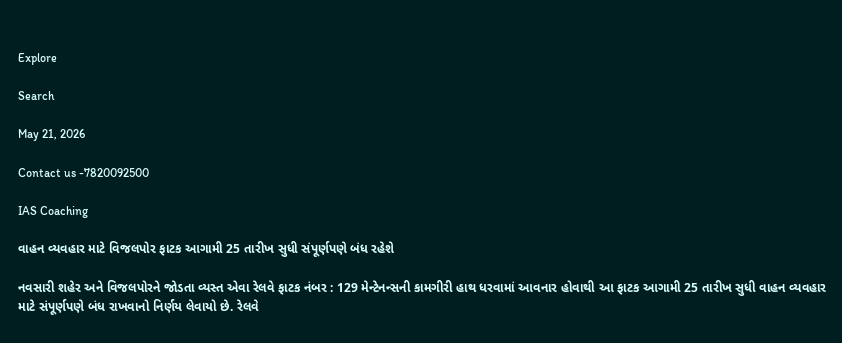Explore

Search

May 21, 2026

Contact us -7820092500

IAS Coaching

વાહન વ્યવહાર માટે વિજલપોર ફાટક આગામી 25 તારીખ સુધી સંપૂર્ણપણે બંધ રહેશે

નવસારી શહેર અને વિજલપોરને જોડતા વ્યસ્ત એવા રેલવે ફાટક નંબર : 129 મેન્ટેનન્સની કામગીરી હાથ ધરવામાં આવનાર હોવાથી આ ફાટક આગામી 25 તારીખ સુધી વાહન વ્યવહાર માટે સંપૂર્ણપણે બંધ રાખવાનો નિર્ણય લેવાયો છે. રેલવે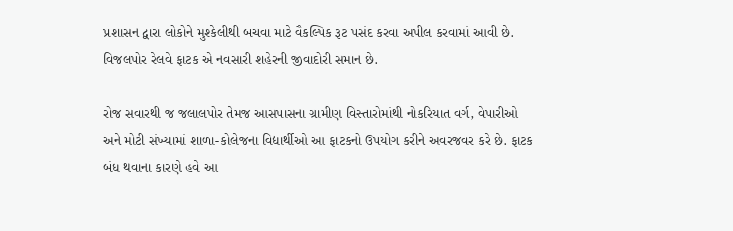પ્રશાસન દ્વારા લોકોને મુશ્કેલીથી બચવા માટે વૈકલ્પિક રૂટ પસંદ કરવા અપીલ કરવામાં આવી છે. વિજલપોર રેલવે ફાટક એ નવસારી શહેરની જીવાદોરી સમાન છે.

રોજ સવારથી જ જલાલપોર તેમજ આસપાસના ગ્રામીણ વિસ્તારોમાંથી નોકરિયાત વર્ગ, વેપારીઓ અને મોટી સંખ્યામાં શાળા-કોલેજના વિદ્યાર્થીઓ આ ફાટકનો ઉપયોગ કરીને અવરજવર કરે છે. ફાટક બંધ થવાના કારણે હવે આ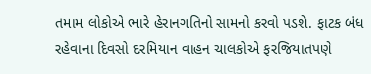તમામ લોકોએ ભારે હેરાનગતિનો સામનો કરવો પડશે. ફાટક બંધ રહેવાના દિવસો દરમિયાન વાહન ચાલકોએ ફરજિયાતપણે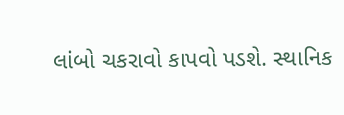લાંબો ચકરાવો કાપવો પડશે. સ્થાનિક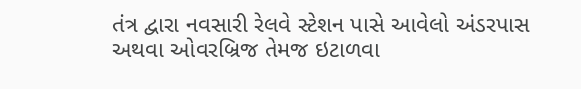તંત્ર દ્વારા નવસારી રેલવે સ્ટેશન પાસે આવેલો અંડરપાસ અથવા ઓવરબ્રિજ તેમજ ઇટાળવા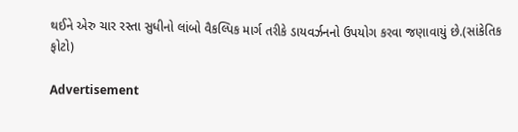થઈને એરુ ચાર રસ્તા સુધીનો લાંબો વૈકલ્પિક માર્ગ તરીકે ડાયવર્ઝનનો ઉપયોગ કરવા જણાવાયું છે.(સાંકેતિક ફોટો)

Advertisement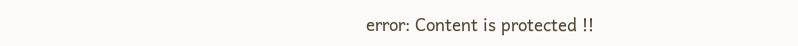error: Content is protected !!